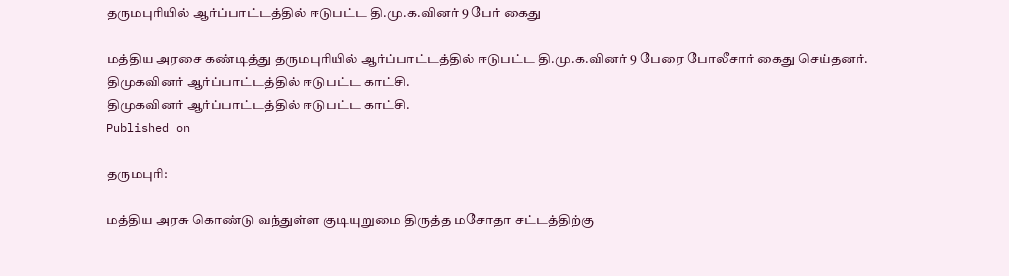தருமபுரியில் ஆர்ப்பாட்டத்தில் ஈடுபட்ட தி.மு.க.வினர் 9 பேர் கைது

மத்திய அரசை கண்டித்து தருமபுரியில் ஆர்ப்பாட்டத்தில் ஈடுபட்ட தி.மு.க.வினர் 9 பேரை போலீசார் கைது செய்தனர்.
திமுகவினர் ஆர்ப்பாட்டத்தில் ஈடுபட்ட காட்சி.
திமுகவினர் ஆர்ப்பாட்டத்தில் ஈடுபட்ட காட்சி.
Published on

தருமபுரி:

மத்திய அரசு கொண்டு வந்துள்ள குடியுறுமை திருத்த மசோதா சட்டத்திற்கு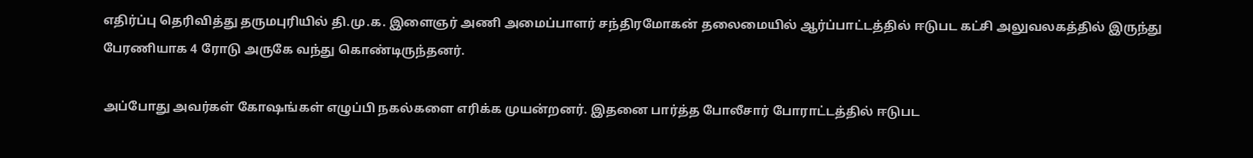எதிர்ப்பு தெரிவித்து தருமபுரியில் தி.மு.க. இளைஞர் அணி அமைப்பாளர் சந்திரமோகன் தலைமையில் ஆர்ப்பாட்டத்தில் ஈடுபட கட்சி அலுவலகத்தில் இருந்து பேரணியாக 4 ரோடு அருகே வந்து கொண்டிருந்தனர்.

அப்போது அவர்கள் கோஷங்கள் எழுப்பி நகல்களை எரிக்க முயன்றனர். இதனை பார்த்த போலீசார் போராட்டத்தில் ஈடுபட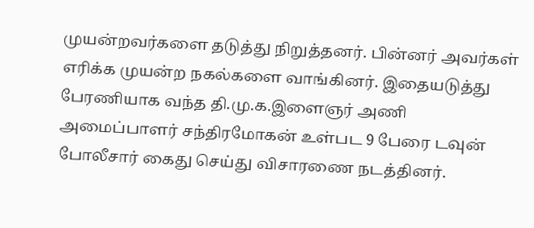முயன்றவர்களை தடுத்து நிறுத்தனர். பின்னர் அவர்கள் எரிக்க முயன்ற நகல்களை வாங்கினர். இதையடுத்து பேரணியாக வந்த தி.மு.க.இளைஞர் அணி அமைப்பாளர் சந்திரமோகன் உள்பட 9 பேரை டவுன் போலீசார் கைது செய்து விசாரணை நடத்தினர்.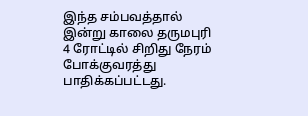இந்த சம்பவத்தால் இன்று காலை தருமபுரி 4 ரோட்டில் சிறிது நேரம் போக்குவரத்து பாதிக்கப்பட்டது.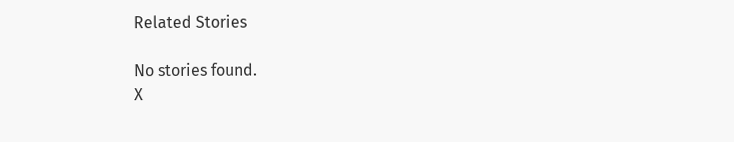Related Stories

No stories found.
X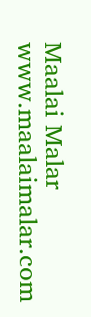Maalai Malar
www.maalaimalar.com